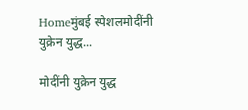Homeमुंबई स्पेशलमोदींनी युक्रेन युद्ध...

मोदींनी युक्रेन युद्ध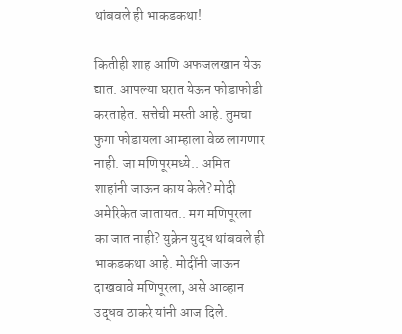थांबवले ही भाकडकथा!

कितीही शाह आणि अफजलखान येऊ द्यात. आपल्या घरात येऊन फोडाफोडी करताहेत. सत्तेची मस्ती आहे. तुमचा फुगा फोडायला आम्हाला वेळ लागणार नाही. जा मणिपूरमध्ये.. अमित शाहांनी जाऊन काय केले? मोदी अमेरिकेत जातायत.. मग मणिपूरला का जात नाही? युक्रेन युद्ध थांबवले ही भाकडकथा आहे. मोदींनी जाऊन दाखवावे मणिपूरला, असे आव्हान उद्धव ठाकरे यांनी आज दिले.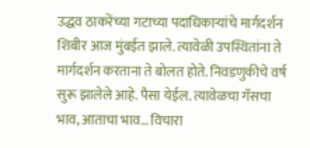उद्धव ठाकरेंच्या गटाच्या पदाधिकाऱ्यांचे मार्गदर्शन शिबीर आज मुंबईत झाले. त्यावेळी उपस्थितांना ते मार्गदर्शन करताना ते बोलत होते. निवडणुकीचे वर्ष सुरू झालेले आहे. पैसा येईल. त्यावेळचा गॅसचा भाव, आताचा भाव… विचारा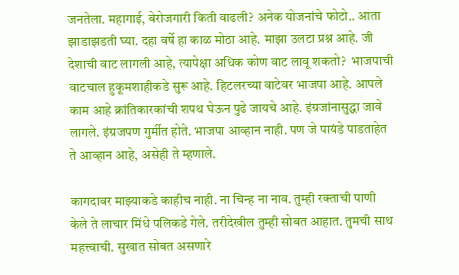जनतेला. महागाई, बेरोजगारी किती वाढली? अनेक योजनांचे फोटो.. आता झाडाझडती घ्या. दहा वर्षे हा काळ मोठा आहे. माझा उलटा प्रश्न आहे. जी देशाची वाट लागली आहे, त्यापेक्षा अधिक कोण वाट लावू शकतो?  भाजपाची वाटचाल हुकूमशाहीकडे सुरू आहे. हिटलरच्या वाटेवर भाजपा आहे. आपले काम आहे क्रांतिकारकांची शपथ घेऊन पुढे जायचे आहे. इंग्रजांनासुद्धा जावे लागले. इंग्रजपण गुर्मीत होते. भाजपा आव्हान नाही. पण जे पायंडे पाडताहेत ते आव्हान आहे, असेही ते म्हणाले.

कागदावर माझ्याकडे काहीच नाही. ना चिन्ह ना नाव. तुम्ही रक्ताची पाणी केले ते लाचार मिंधे पलिकडे गेले. तरीदेखील तुम्ही सोबत आहात. तुमची साथ महत्त्वाची. सुखात सोबत असणारे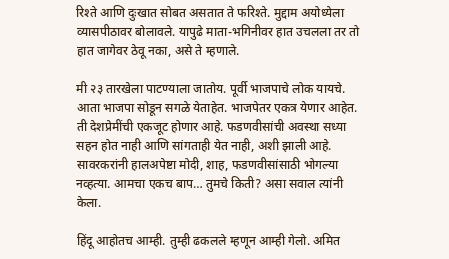रिश्ते आणि दुःखात सोबत असतात ते फरिश्ते. मुद्दाम अयोध्येला व्यासपीठावर बोलावले. यापुढे माता-भगिनीवर हात उचलला तर तो हात जागेवर ठेवू नका, असे ते म्हणाले.

मी २३ तारखेला पाटण्याला जातोय. पूर्वी भाजपाचे लोक यायचे. आता भाजपा सोडून सगळे येताहेत. भाजपेतर एकत्र येणार आहेत. ती देशप्रेमींची एकजूट होणार आहे. फडणवीसांची अवस्था सध्या सहन होत नाही आणि सांगताही येत नाही, अशी झाली आहे. सावरकरांनी हालअपेष्टा मोदी, शाह, फडणवीसांसाठी भोगल्या नव्हत्या. आमचा एकच बाप… तुमचे किती? असा सवाल त्यांनी केला.

हिंदू आहोतच आम्ही. तुम्ही ढकलले म्हणून आम्ही गेलो. अमित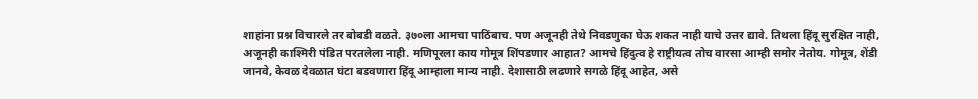शाहांना प्रश्न विचारले तर बोबडी वळते. ३७०ला आमचा पाठिंबाच. पण अजूनही तेथे निवडणुका घेऊ शकत नाही याचे उत्तर द्यावे. तिथला हिंदू सुरक्षित नाही, अजूनही काश्मिरी पंडित परतलेला नाही. मणिपूरला काय गोमूत्र शिंपडणार आहात? आमचे हिंदुत्व हे राष्ट्रीयत्व तोच वारसा आम्ही समोर नेतोय. गोमूत्र, शेंडी जानवे, केवळ देवळात घंटा बडवणारा हिंदू आम्हाला मान्य नाही. देशासाठी लढणारे सगळे हिंदू आहेत, असे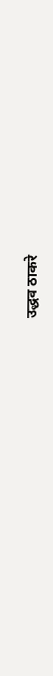उद्धव ठाकरे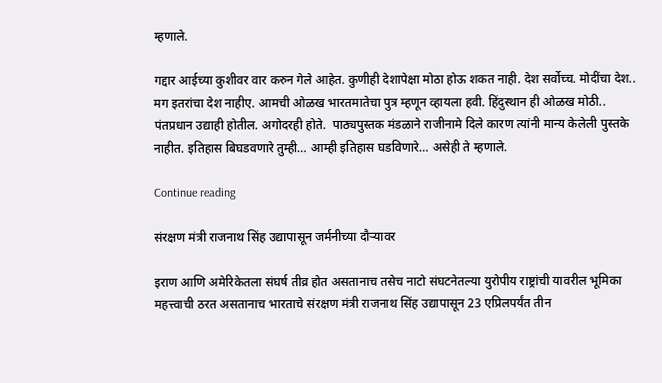म्हणाले.

गद्दार आईच्या कुशीवर वार करुन गेले आहेत. कुणीही देशापेक्षा मोठा होऊ शकत नाही. देश सर्वोच्च. मोदींचा देश.. मग इतरांचा देश नाहीए. आमची ओळख भारतमातेचा पुत्र म्हणून व्हायला हवी. हिंदुस्थान ही ओळख मोठी.. पंतप्रधान उद्याही होतील. अगोदरही होते.  पाठ्यपुस्तक मंडळाने राजीनामे दिले कारण त्यांनी मान्य केलेली पुस्तके नाहीत. इतिहास बिघडवणारे तुम्ही… आम्ही इतिहास घडविणारे… असेही ते म्हणाले.

Continue reading

संरक्षण मंत्री राजनाथ सिंह उद्यापासून जर्मनीच्या दौऱ्यावर

इराण आणि अमेरिकेतला संघर्ष तीव्र होत असतानाच तसेच नाटो संघटनेतल्या युरोपीय राष्ट्रांची यावरील भूमिका महत्त्वाची ठरत असतानाच भारताचे संरक्षण मंत्री राजनाथ सिंह उद्यापासून 23 एप्रिलपर्यंत तीन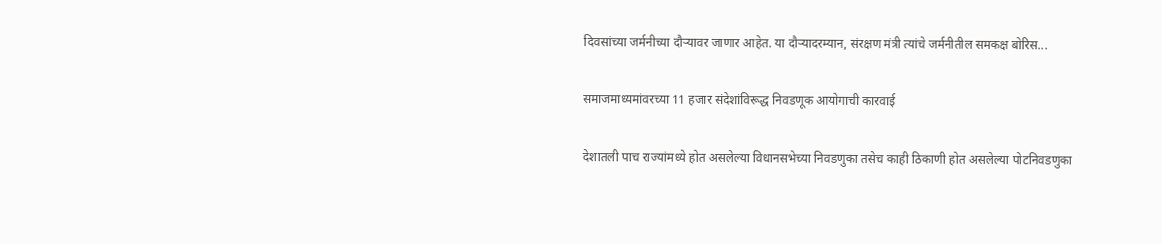दिवसांच्या जर्मनीच्या दौऱ्यावर जाणार आहेत. या दौऱ्यादरम्यान, संरक्षण मंत्री त्यांचे जर्मनीतील समकक्ष बोरिस...

समाजमाध्यमांवरच्या 11 हजार संदेशांविरूद्ध निवडणूक आयोगाची कारवाई

देशातली पाच राज्यांमध्ये होत असलेल्या विधानसभेच्या निवडणुका तसेच काही ठिकाणी होत असलेल्या पोटनिवडणुका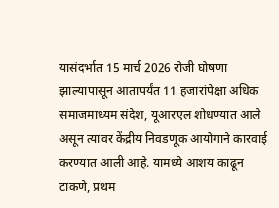यासंदर्भात 15 मार्च 2026 रोजी घोषणा झाल्यापासून आतापर्यंत 11 हजारांपेक्षा अधिक समाजमाध्यम संदेश, यूआरएल शोधण्यात आले असून त्यावर केंद्रीय निवडणूक आयोगाने कारवाई करण्यात आली आहे. यामध्ये आशय काढून टाकणे, प्रथम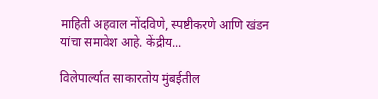माहिती अहवाल नोंदविणे, स्पष्टीकरणे आणि खंडन यांचा समावेश आहे. केंद्रीय...

विलेपार्ल्यात साकारतोय मुंबईतील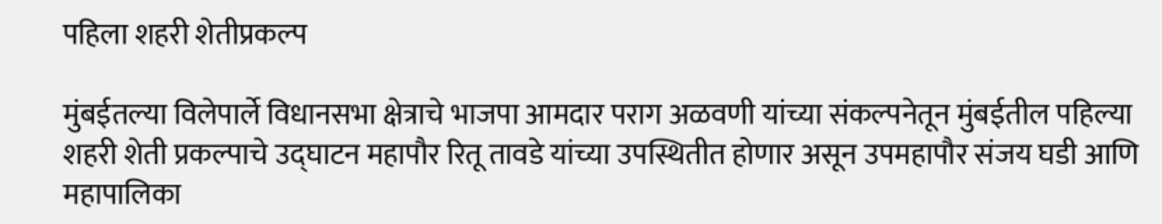पहिला शहरी शेतीप्रकल्प

मुंबईतल्या विलेपार्ले विधानसभा क्षेत्राचे भाजपा आमदार पराग अळवणी यांच्या संकल्पनेतून मुंबईतील पहिल्या शहरी शेती प्रकल्पाचे उद्घाटन महापौर रितू तावडे यांच्या उपस्थितीत होणार असून उपमहापौर संजय घडी आणि महापालिका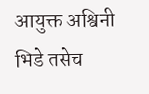आयुक्त अश्विनी भिडे तसेच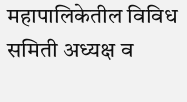महापालिकेतील विविध समिती अध्यक्ष व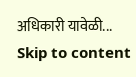अधिकारी यावेळी...
Skip to content